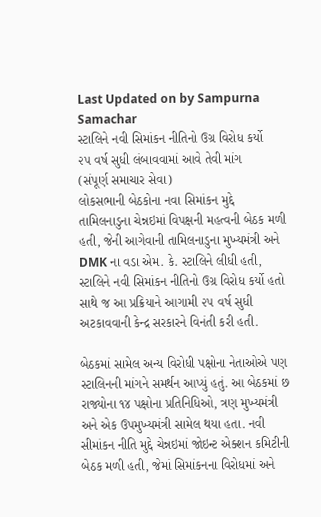Last Updated on by Sampurna Samachar
સ્ટાલિને નવી સિમાંકન નીતિનો ઉગ્ર વિરોધ કર્યો
૨૫ વર્ષ સુધી લંબાવવામાં આવે તેવી માંગ
(સંપૂર્ણ સમાચાર સેવા)
લોકસભાની બેઠકોના નવા સિમાંકન મુદ્દે તામિલનાડુના ચેન્નઇમાં વિપક્ષની મહત્વની બેઠક મળી હતી, જેની આગેવાની તામિલનાડુના મુખ્યમંત્રી અને DMK ના વડા એમ. કે. સ્ટાલિને લીધી હતી, સ્ટાલિને નવી સિમાંકન નીતિનો ઉગ્ર વિરોધ કર્યો હતો સાથે જ આ પ્રક્રિયાને આગામી ૨૫ વર્ષ સુધી અટકાવવાની કેન્દ્ર સરકારને વિનંતી કરી હતી.

બેઠકમાં સામેલ અન્ય વિરોધી પક્ષોના નેતાઓએ પણ સ્ટાલિનની માંગને સમર્થન આપ્યું હતું. આ બેઠકમાં છ રાજ્યોના ૧૪ પક્ષોના પ્રતિનિધિઓ, ત્રણ મુખ્યમંત્રી અને એક ઉપમુખ્યમંત્રી સામેલ થયા હતા. નવી સીમાંકન નીતિ મુદ્દે ચેન્નઇમાં જોઇન્ટ એક્શન કમિટીની બેઠક મળી હતી, જેમાં સિમાંકનના વિરોધમાં અને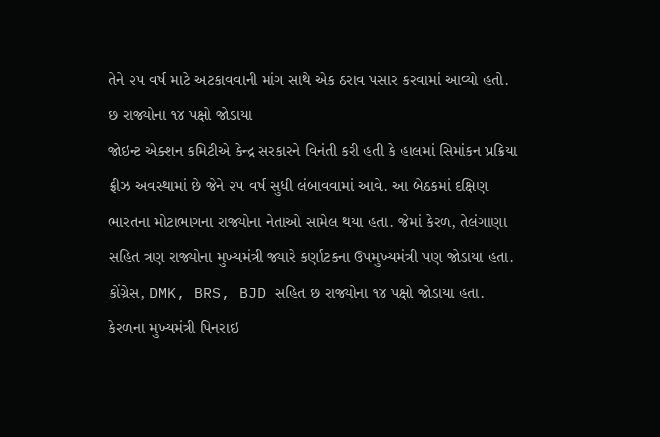તેને ૨૫ વર્ષ માટે અટકાવવાની માંગ સાથે એક ઠરાવ પસાર કરવામાં આવ્યો હતો.
છ રાજ્યોના ૧૪ પક્ષો જોડાયા
જોઇન્ટ એક્શન કમિટીએ કેન્દ્ર સરકારને વિનંતી કરી હતી કે હાલમાં સિમાંકન પ્રક્રિયા ફ્રીઝ અવસ્થામાં છે જેને ૨૫ વર્ષ સુધી લંબાવવામાં આવે. આ બેઠકમાં દક્ષિણ ભારતના મોટાભાગના રાજ્યોના નેતાઓ સામેલ થયા હતા. જેમાં કેરળ, તેલંગાણા સહિત ત્રણ રાજ્યોના મુખ્યમંત્રી જ્યારે કર્ણાટકના ઉપમુખ્યમંત્રી પણ જોડાયા હતા. કોંગ્રેસ, DMK, BRS, BJD સહિત છ રાજ્યોના ૧૪ પક્ષો જોડાયા હતા.
કેરળના મુખ્યમંત્રી પિનરાઇ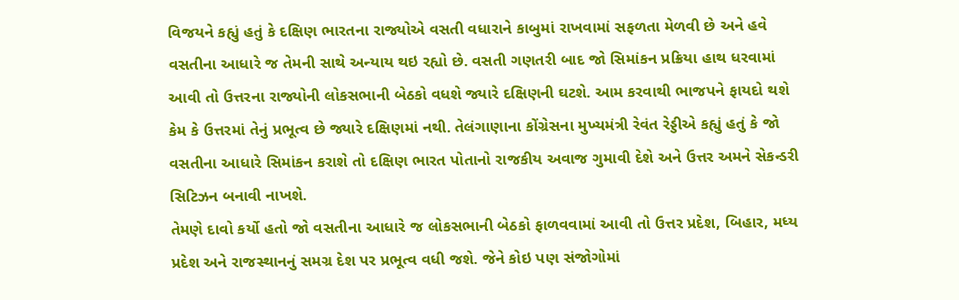વિજયને કહ્યું હતું કે દક્ષિણ ભારતના રાજ્યોએ વસતી વધારાને કાબુમાં રાખવામાં સફળતા મેળવી છે અને હવે વસતીના આધારે જ તેમની સાથે અન્યાય થઇ રહ્યો છે. વસતી ગણતરી બાદ જો સિમાંકન પ્રક્રિયા હાથ ધરવામાં આવી તો ઉત્તરના રાજ્યોની લોકસભાની બેઠકો વધશે જ્યારે દક્ષિણની ઘટશે. આમ કરવાથી ભાજપને ફાયદો થશે કેમ કે ઉત્તરમાં તેનું પ્રભૂત્વ છે જ્યારે દક્ષિણમાં નથી. તેલંગાણાના કોંગ્રેસના મુખ્યમંત્રી રેવંત રેડ્ડીએ કહ્યું હતું કે જો વસતીના આધારે સિમાંકન કરાશે તો દક્ષિણ ભારત પોતાનો રાજકીય અવાજ ગુમાવી દેશે અને ઉત્તર અમને સેકન્ડરી સિટિઝન બનાવી નાખશે.
તેમણે દાવો કર્યો હતો જો વસતીના આધારે જ લોકસભાની બેઠકો ફાળવવામાં આવી તો ઉત્તર પ્રદેશ, બિહાર, મધ્ય પ્રદેશ અને રાજસ્થાનનું સમગ્ર દેશ પર પ્રભૂત્વ વધી જશે. જેને કોઇ પણ સંજોગોમાં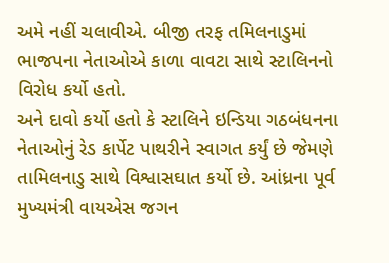અમે નહીં ચલાવીએ. બીજી તરફ તમિલનાડુમાં ભાજપના નેતાઓએ કાળા વાવટા સાથે સ્ટાલિનનો વિરોધ કર્યો હતો.
અને દાવો કર્યો હતો કે સ્ટાલિને ઇન્ડિયા ગઠબંધનના નેતાઓનું રેડ કાર્પેટ પાથરીને સ્વાગત કર્યું છે જેમણે તામિલનાડુ સાથે વિશ્વાસઘાત કર્યો છે. આંધ્રના પૂર્વ મુખ્યમંત્રી વાયએસ જગન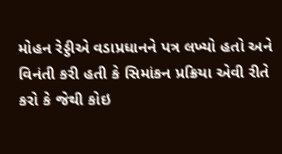મોહન રેડ્ડીએ વડાપ્રધાનને પત્ર લખ્યો હતો અને વિનંતી કરી હતી કે સિમાંકન પ્રક્રિયા એવી રીતે કરો કે જેથી કોઇ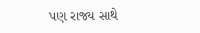પણ રાજ્ય સાથે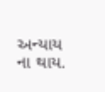અન્યાય ના થાય.